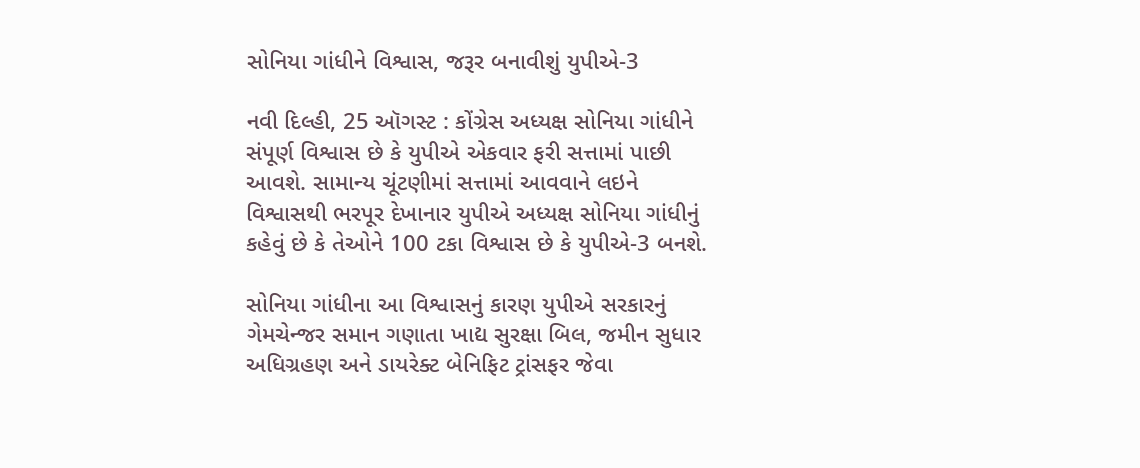સોનિયા ગાંધીને વિશ્વાસ, જરૂર બનાવીશું યુપીએ-3

નવી દિલ્હી, 25 ઑગસ્ટ : કોંગ્રેસ અધ્યક્ષ સોનિયા ગાંધીને સંપૂર્ણ વિશ્વાસ છે કે યુપીએ એકવાર ફરી સત્તામાં પાછી આવશે. સામાન્ય ચૂંટણીમાં સત્તામાં આવવાને લઇને વિશ્વાસથી ભરપૂર દેખાનાર યુપીએ અધ્યક્ષ સોનિયા ગાંધીનું કહેવું છે કે તેઓને 100 ટકા વિશ્વાસ છે કે યુપીએ-3 બનશે.

સોનિયા ગાંધીના આ વિશ્વાસનું કારણ યુપીએ સરકારનું ગેમચેન્જર સમાન ગણાતા ખાદ્ય સુરક્ષા બિલ, જમીન સુધાર અધિગ્રહણ અને ડાયરેક્ટ બેનિફિટ ટ્રાંસફર જેવા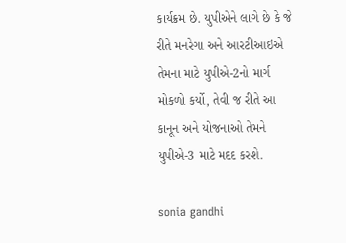કાર્યક્રમ છે. યુપીએને લાગે છે કે જે રીતે મનરેગા અને આરટીઆઇએ તેમના માટે યુપીએ-2નો માર્ગ મોકળો કર્યો, તેવી જ રીતે આ કાનૂન અને યોજનાઓ તેમને યુપીએ-3 માટે મદદ કરશે.

sonia gandhi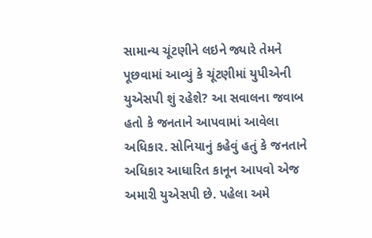સામાન્ય ચૂંટણીને લઇને જ્યારે તેમને પૂછવામાં આવ્યું કે ચૂંટણીમાં યુપીએની યુએસપી શું રહેશે? આ સવાલના જવાબ હતો કે જનતાને આપવામાં આવેલા અધિકાર. સોનિયાનું કહેવું હતું કે જનતાને અધિકાર આધારિત કાનૂન આપવો એજ અમારી યુએસપી છે. પહેલા અમે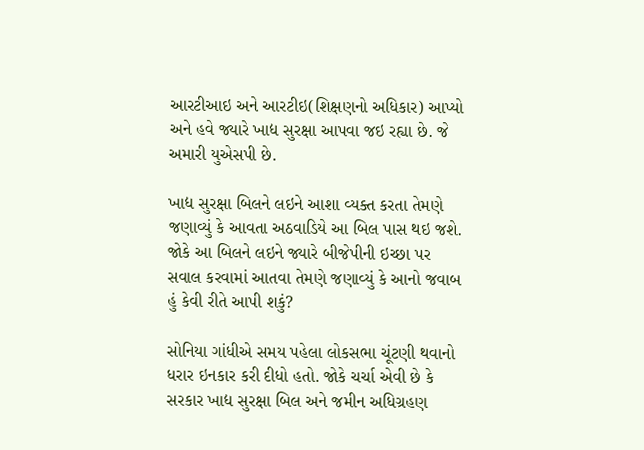આરટીઆઇ અને આરટીઇ(શિક્ષણનો અધિકાર) આપ્યો અને હવે જ્યારે ખાદ્ય સુરક્ષા આપવા જઇ રહ્યા છે. જે અમારી યુએસપી છે.

ખાદ્ય સુરક્ષા બિલને લઇને આશા વ્યક્ત કરતા તેમણે જણાવ્યું કે આવતા અઠવાડિયે આ બિલ પાસ થઇ જશે. જોકે આ બિલને લઇને જ્યારે બીજેપીની ઇચ્છા પર સવાલ કરવામાં આતવા તેમણે જણાવ્યું કે આનો જવાબ હું કેવી રીતે આપી શકું?

સોનિયા ગાંધીએ સમય પહેલા લોકસભા ચૂંટણી થવાનો ધરાર ઇનકાર કરી દીધો હતો. જોકે ચર્ચા એવી છે કે સરકાર ખાદ્ય સુરક્ષા બિલ અને જમીન અધિગ્રહણ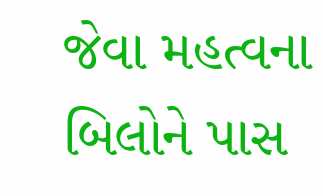જેવા મહત્વના બિલોને પાસ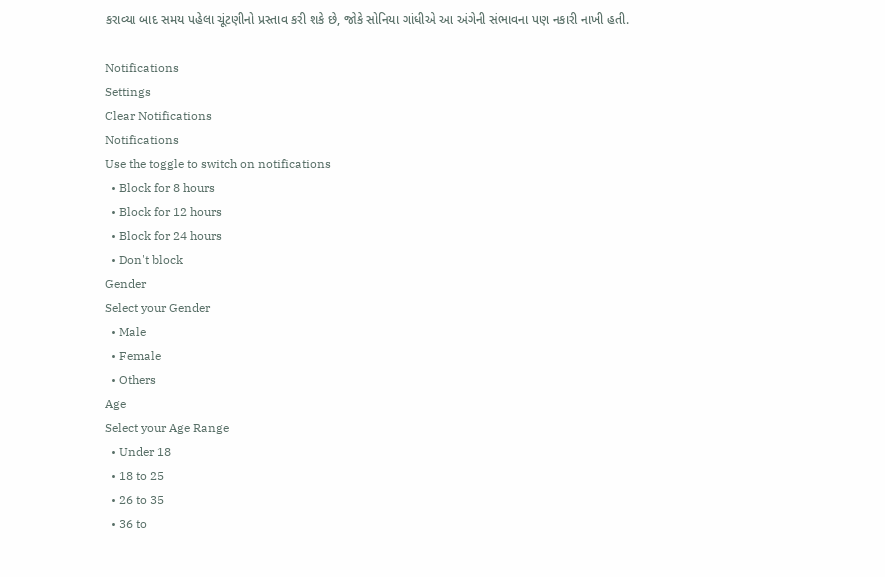કરાવ્યા બાદ સમય પહેલા ચૂંટણીનો પ્રસ્તાવ કરી શકે છે, જોકે સોનિયા ગાંધીએ આ અંગેની સંભાવના પણ નકારી નાખી હતી.

Notifications
Settings
Clear Notifications
Notifications
Use the toggle to switch on notifications
  • Block for 8 hours
  • Block for 12 hours
  • Block for 24 hours
  • Don't block
Gender
Select your Gender
  • Male
  • Female
  • Others
Age
Select your Age Range
  • Under 18
  • 18 to 25
  • 26 to 35
  • 36 to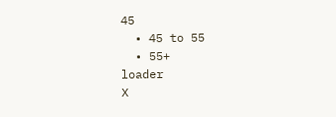45
  • 45 to 55
  • 55+
loader
X